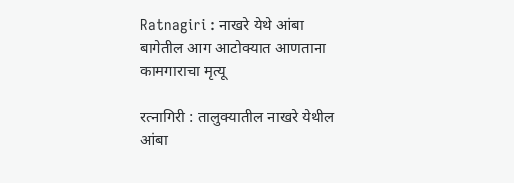Ratnagiri : नाखरे येथे आंबा बागेतील आग आटोक्यात आणताना कामगाराचा मृत्यू

रत्नागिरी : तालुक्यातील नाखरे येथील आंबा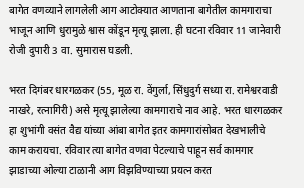बागेत वणव्याने लागलेली आग आटोक्यात आणताना बागेतील कामगाराचा भाजून आणि धुरामुळे श्वास कोंडून मृत्यू झाला. ही घटना रविवार 11 जानेवारी रोजी दुपारी 3 वा. सुमारास घडली.

भरत दिगंबर धारगळकर (55, मूळ रा. वेंगुर्ला, सिंधुदुर्ग सध्या रा. रामेश्वरवाडी नाखरे, रत्नागिरी) असे मृत्यू झालेल्या कामगाराचे नाव आहे. भरत धारगळकर हा शुभांगी वसंत वैद्य यांच्या आंबा बागेत इतर कामगारांसोबत देखभालीचे काम करायचा. रविवार त्या बागेत वणवा पेटल्याचे पाहून सर्व कामगार झाडाच्या ओल्या टाळानी आग विझविण्याच्या प्रयत्न करत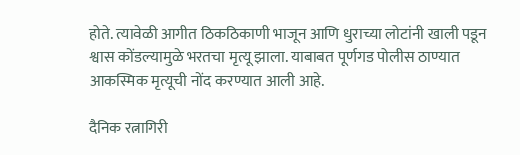होते. त्यावेळी आगीत ठिकठिकाणी भाजून आणि धुराच्या लोटांनी खाली पडून श्वास कोंडल्यामुळे भरतचा मृत्यू झाला. याबाबत पूर्णगड पोलीस ठाण्यात आकस्मिक मृत्यूची नोंद करण्यात आली आहे.

दैनिक रत्नागिरी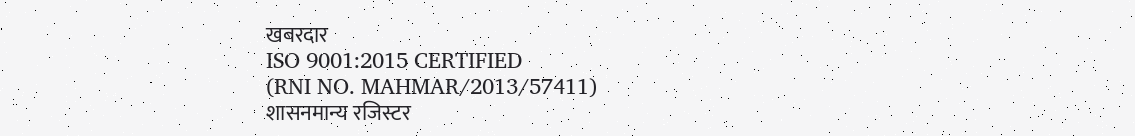खबरदार
ISO 9001:2015 CERTIFIED
(RNI NO. MAHMAR/2013/57411)
शासनमान्य रजिस्टर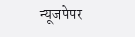न्यूजपेपर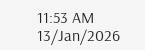11:53 AM 13/Jan/2026